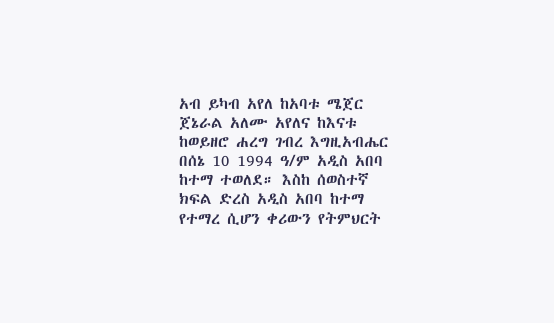አብ ይካብ አየለ ከአባቱ ሜጀር ጀኔራል አለሙ አየለና ከእናቱ ከወይዘሮ ሐረግ ገብረ እግዚአብሔር በሰኔ 10 1994 ዓ/ም አዲስ አበባ ከተማ ተወለደ። እስከ ሰወስተኛ ክፍል ድረስ አዲስ አበባ ከተማ የተማረ ሲሆን ቀሪውን የትምህርት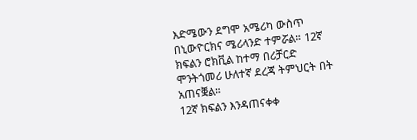እድሜውን ደግሞ አሜሪካ ውስጥ በኒውዮርክና ሜሪላንድ ተምሯል። 12ኛ ክፍልን ሮክቪል ከተማ በሪቻርድ ሞንትጎመሪ ሁለተኛ ደረጃ ትምህርት በት አጠናቛል።
12ኛ ክፍልን እንዳጠናቀቀ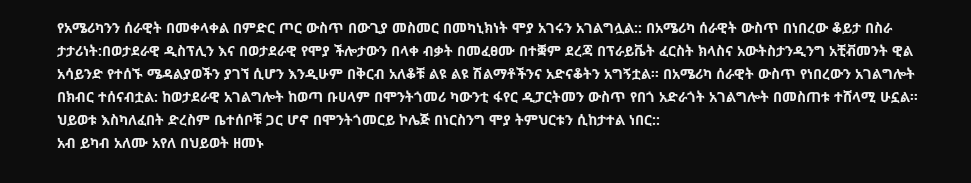የአሜሪካንን ሰራዊት በመቀላቀል በምድር ጦር ውስጥ በውጊያ መስመር በመካኒክነት ሞያ አገሩን አገልግሏል:: በአሜሪካ ሰራዊት ውስጥ በነበረው ቆይታ በስራ ታታሪነት:በወታደራዊ ዲስፕሊን እና በወታደራዊ የሞያ ችሎታውን በላቀ ብቃት በመፈፀሙ በተቛም ደረጃ በፕራይቬት ፈርስት ክላስና አውትስታንዲንግ አቺቭመንት ዊል አሳይንድ የተሰኙ ሜዳልያወችን ያገኘ ሲሆን እንዲሁም በቅርብ አለቆቹ ልዩ ልዩ ሽልማቶችንና አድናቆትን አግኝቷል። በአሜሪካ ሰራዊት ውስጥ የነበረውን አገልግሎት በክብር ተሰናብቷል: ከወታደራዊ አገልግሎት ከወጣ ቡሀላም በሞንትጎመሪ ካውንቲ ፋየር ዲፓርትመን ውስጥ የበጎ አድራጎት አገልግሎት በመስጠቱ ተሸላሚ ሁኗል። ህይወቱ እስካለፈበት ድረስም ቤተሰቦቹ ጋር ሆኖ በሞንትጎመርይ ኮሌጅ በነርስንግ ሞያ ትምህርቱን ሲከታተል ነበር::
አብ ይካብ አለሙ አየለ በህይወት ዘመኑ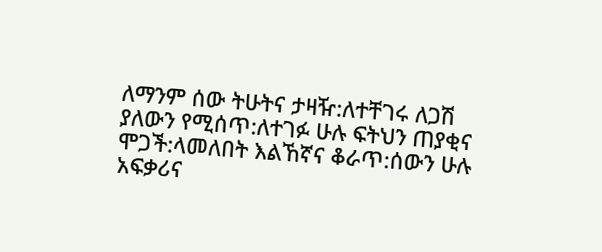ለማንም ሰው ትሁትና ታዛዥ:ለተቸገሩ ለጋሽ ያለውን የሚሰጥ:ለተገፉ ሁሉ ፍትህን ጠያቂና ሞጋች:ላመለበት እልኸኛና ቆራጥ:ሰውን ሁሉ አፍቃሪና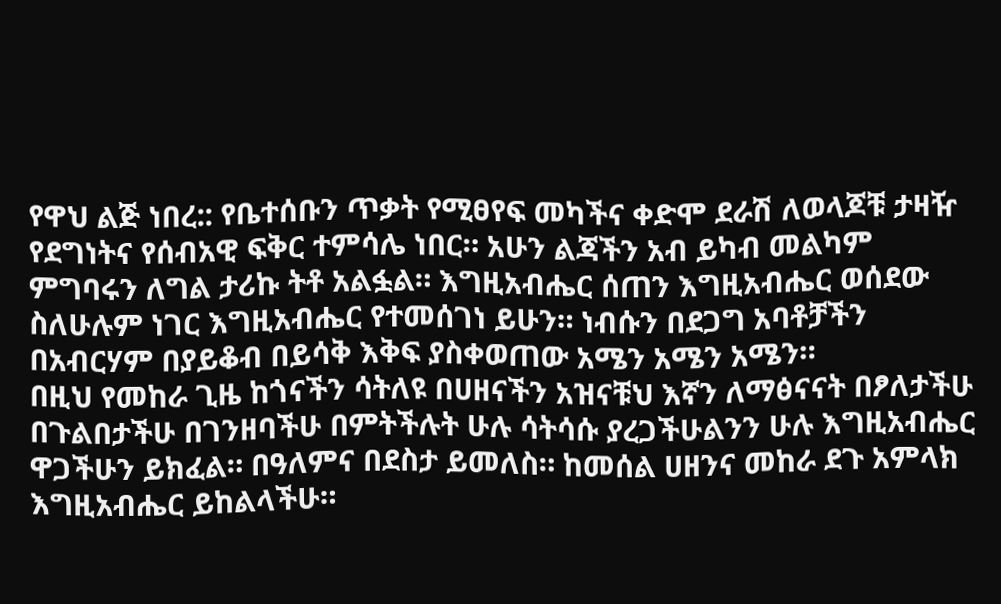የዋህ ልጅ ነበረ:: የቤተሰቡን ጥቃት የሚፀየፍ መካችና ቀድሞ ደራሽ ለወላጆቹ ታዛዥ የደግነትና የሰብአዊ ፍቅር ተምሳሌ ነበር። አሁን ልጃችን አብ ይካብ መልካም ምግባሩን ለግል ታሪኩ ትቶ አልፏል። እግዚአብሔር ሰጠን እግዚአብሔር ወሰደው ስለሁሉም ነገር እግዚአብሔር የተመሰገነ ይሁን። ነብሱን በደጋግ አባቶቻችን በአብርሃም በያይቆብ በይሳቅ እቅፍ ያስቀወጠው አሜን አሜን አሜን።
በዚህ የመከራ ጊዜ ከጎናችን ሳትለዩ በሀዘናችን አዝናቹህ እኛን ለማፅናናት በፆለታችሁ በጉልበታችሁ በገንዘባችሁ በምትችሉት ሁሉ ሳትሳሱ ያረጋችሁልንን ሁሉ እግዚአብሔር ዋጋችሁን ይክፈል። በዓለምና በደስታ ይመለስ። ከመሰል ሀዘንና መከራ ደጉ አምላክ እግዚአብሔር ይከልላችሁ።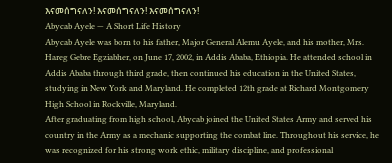እናመሰግናለን! እናመሰግናለን! እናመሰግናለን!
Abycab Ayele — A Short Life History
Abycab Ayele was born to his father, Major General Alemu Ayele, and his mother, Mrs. Hareg Gebre Egziabher, on June 17, 2002, in Addis Ababa, Ethiopia. He attended school in Addis Ababa through third grade, then continued his education in the United States, studying in New York and Maryland. He completed 12th grade at Richard Montgomery High School in Rockville, Maryland.
After graduating from high school, Abycab joined the United States Army and served his country in the Army as a mechanic supporting the combat line. Throughout his service, he was recognized for his strong work ethic, military discipline, and professional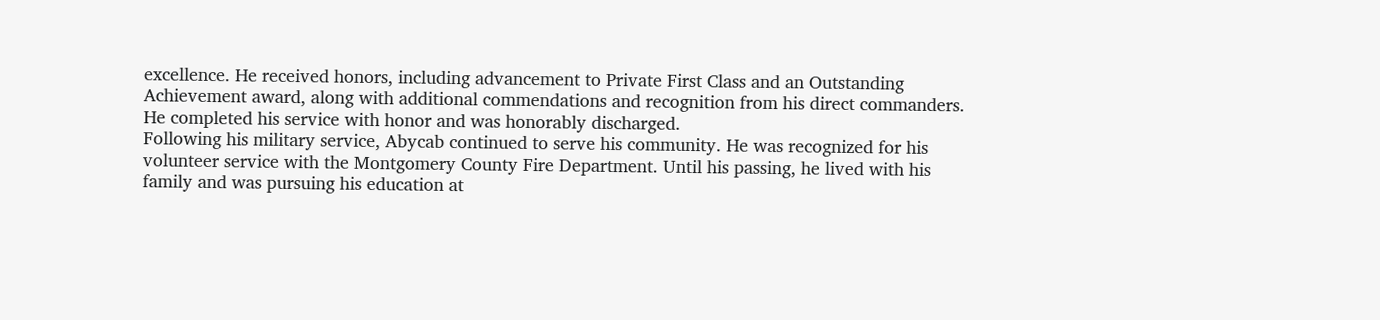excellence. He received honors, including advancement to Private First Class and an Outstanding Achievement award, along with additional commendations and recognition from his direct commanders. He completed his service with honor and was honorably discharged.
Following his military service, Abycab continued to serve his community. He was recognized for his volunteer service with the Montgomery County Fire Department. Until his passing, he lived with his family and was pursuing his education at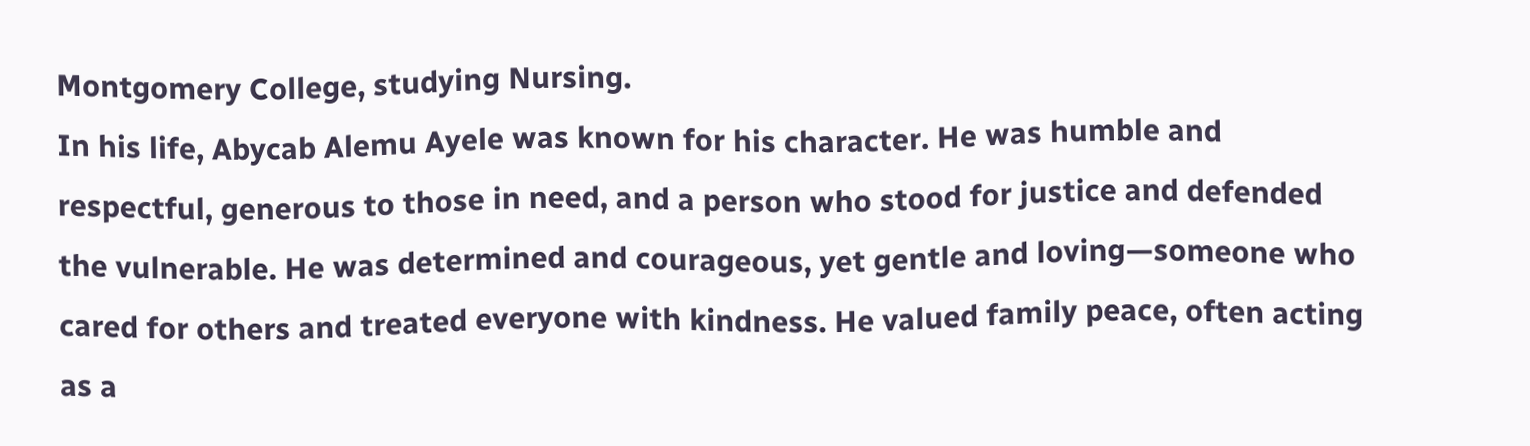Montgomery College, studying Nursing.
In his life, Abycab Alemu Ayele was known for his character. He was humble and respectful, generous to those in need, and a person who stood for justice and defended the vulnerable. He was determined and courageous, yet gentle and loving—someone who cared for others and treated everyone with kindness. He valued family peace, often acting as a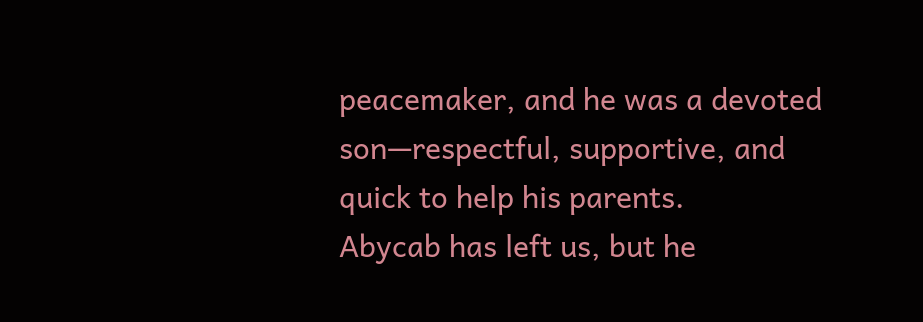peacemaker, and he was a devoted son—respectful, supportive, and quick to help his parents.
Abycab has left us, but he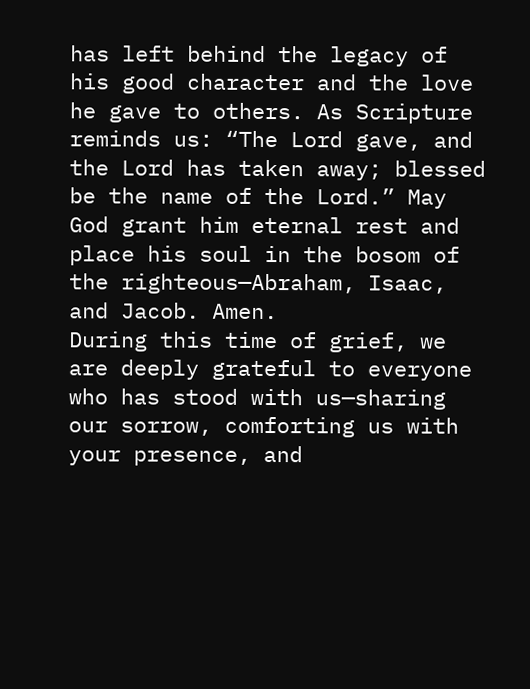has left behind the legacy of his good character and the love he gave to others. As Scripture reminds us: “The Lord gave, and the Lord has taken away; blessed be the name of the Lord.” May God grant him eternal rest and place his soul in the bosom of the righteous—Abraham, Isaac, and Jacob. Amen.
During this time of grief, we are deeply grateful to everyone who has stood with us—sharing our sorrow, comforting us with your presence, and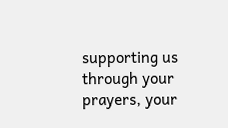supporting us through your prayers, your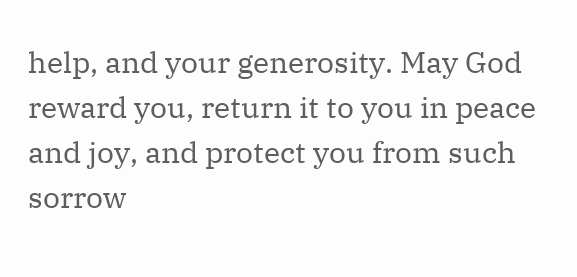help, and your generosity. May God reward you, return it to you in peace and joy, and protect you from such sorrow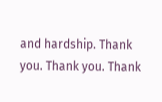and hardship. Thank you. Thank you. Thank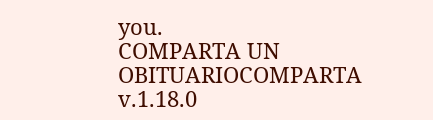you.
COMPARTA UN OBITUARIOCOMPARTA
v.1.18.0